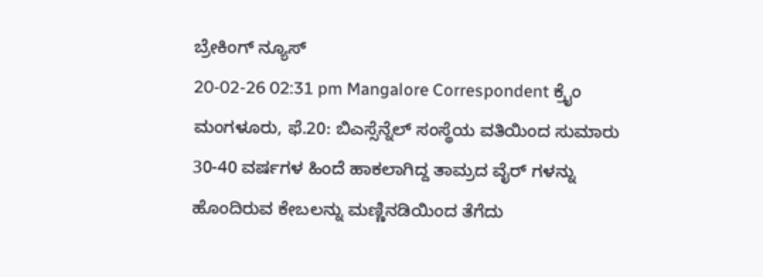ಬ್ರೇಕಿಂಗ್ ನ್ಯೂಸ್
20-02-26 02:31 pm Mangalore Correspondent ಕ್ರೈಂ
ಮಂಗಳೂರು, ಫೆ.20: ಬಿಎಸ್ಸೆನ್ನೆಲ್ ಸಂಸ್ಥೆಯ ವತಿಯಿಂದ ಸುಮಾರು 30-40 ವರ್ಷಗಳ ಹಿಂದೆ ಹಾಕಲಾಗಿದ್ದ ತಾಮ್ರದ ವೈರ್ ಗಳನ್ನು ಹೊಂದಿರುವ ಕೇಬಲನ್ನು ಮಣ್ಣಿನಡಿಯಿಂದ ತೆಗೆದು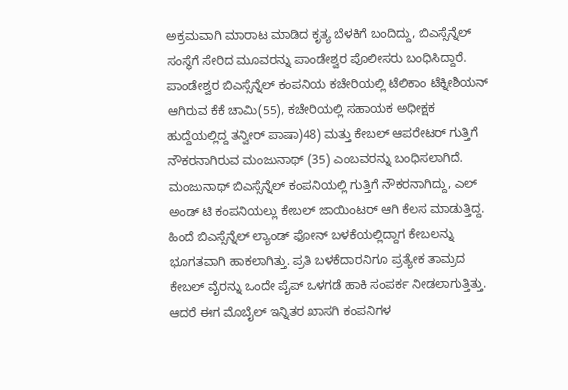ಅಕ್ರಮವಾಗಿ ಮಾರಾಟ ಮಾಡಿದ ಕೃತ್ಯ ಬೆಳಕಿಗೆ ಬಂದಿದ್ದು, ಬಿಎಸ್ಸೆನ್ನೆಲ್ ಸಂಸ್ಥೆಗೆ ಸೇರಿದ ಮೂವರನ್ನು ಪಾಂಡೇಶ್ವರ ಪೊಲೀಸರು ಬಂಧಿಸಿದ್ದಾರೆ.
ಪಾಂಡೇಶ್ವರ ಬಿಎಸ್ಸೆನ್ನೆಲ್ ಕಂಪನಿಯ ಕಚೇರಿಯಲ್ಲಿ ಟೆಲಿಕಾಂ ಟೆಕ್ನೀಶಿಯನ್ ಆಗಿರುವ ಕೆಕೆ ಚಾಮಿ(55), ಕಚೇರಿಯಲ್ಲಿ ಸಹಾಯಕ ಅಧೀಕ್ಷಕ ಹುದ್ದೆಯಲ್ಲಿದ್ದ ತನ್ವೀರ್ ಪಾಷಾ)48) ಮತ್ತು ಕೇಬಲ್ ಆಪರೇಟರ್ ಗುತ್ತಿಗೆ ನೌಕರನಾಗಿರುವ ಮಂಜುನಾಥ್ (35) ಎಂಬವರನ್ನು ಬಂಧಿಸಲಾಗಿದೆ. ಮಂಜುನಾಥ್ ಬಿಎಸ್ಸೆನ್ನೆಲ್ ಕಂಪನಿಯಲ್ಲಿ ಗುತ್ತಿಗೆ ನೌಕರನಾಗಿದ್ದು, ಎಲ್ ಅಂಡ್ ಟಿ ಕಂಪನಿಯಲ್ಲು ಕೇಬಲ್ ಜಾಯಿಂಟರ್ ಆಗಿ ಕೆಲಸ ಮಾಡುತ್ತಿದ್ದ.
ಹಿಂದೆ ಬಿಎಸ್ಸೆನ್ನೆಲ್ ಲ್ಯಾಂಡ್ ಫೋನ್ ಬಳಕೆಯಲ್ಲಿದ್ದಾಗ ಕೇಬಲನ್ನು ಭೂಗತವಾಗಿ ಹಾಕಲಾಗಿತ್ತು. ಪ್ರತಿ ಬಳಕೆದಾರನಿಗೂ ಪ್ರತ್ಯೇಕ ತಾಮ್ರದ ಕೇಬಲ್ ವೈರನ್ನು ಒಂದೇ ಪೈಪ್ ಒಳಗಡೆ ಹಾಕಿ ಸಂಪರ್ಕ ನೀಡಲಾಗುತ್ತಿತ್ತು. ಆದರೆ ಈಗ ಮೊಬೈಲ್ ಇನ್ನಿತರ ಖಾಸಗಿ ಕಂಪನಿಗಳ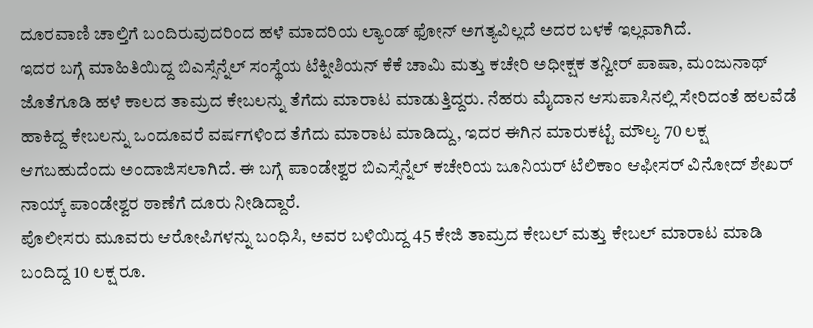ದೂರವಾಣಿ ಚಾಲ್ತಿಗೆ ಬಂದಿರುವುದರಿಂದ ಹಳೆ ಮಾದರಿಯ ಲ್ಯಾಂಡ್ ಫೋನ್ ಅಗತ್ಯವಿಲ್ಲದೆ ಅದರ ಬಳಕೆ ಇಲ್ಲವಾಗಿದೆ.
ಇದರ ಬಗ್ಗೆ ಮಾಹಿತಿಯಿದ್ದ ಬಿಎಸ್ಸೆನ್ನೆಲ್ ಸಂಸ್ಥೆಯ ಟೆಕ್ನೀಶಿಯನ್ ಕೆಕೆ ಚಾಮಿ ಮತ್ತು ಕಚೇರಿ ಅಧೀಕ್ಷಕ ತನ್ವೀರ್ ಪಾಷಾ, ಮಂಜುನಾಥ್ ಜೊತೆಗೂಡಿ ಹಳೆ ಕಾಲದ ತಾಮ್ರದ ಕೇಬಲನ್ನು ತೆಗೆದು ಮಾರಾಟ ಮಾಡುತ್ತಿದ್ದರು. ನೆಹರು ಮೈದಾನ ಆಸುಪಾಸಿನಲ್ಲಿ ಸೇರಿದಂತೆ ಹಲವೆಡೆ ಹಾಕಿದ್ದ ಕೇಬಲನ್ನು ಒಂದೂವರೆ ವರ್ಷಗಳಿಂದ ತೆಗೆದು ಮಾರಾಟ ಮಾಡಿದ್ದು, ಇದರ ಈಗಿನ ಮಾರುಕಟ್ಟೆ ಮೌಲ್ಯ 70 ಲಕ್ಷ ಆಗಬಹುದೆಂದು ಅಂದಾಜಿಸಲಾಗಿದೆ. ಈ ಬಗ್ಗೆ ಪಾಂಡೇಶ್ವರ ಬಿಎಸ್ಸೆನ್ನೆಲ್ ಕಚೇರಿಯ ಜೂನಿಯರ್ ಟೆಲಿಕಾಂ ಆಫೀಸರ್ ವಿನೋದ್ ಶೇಖರ್ ನಾಯ್ಕ್ ಪಾಂಡೇಶ್ವರ ಠಾಣೆಗೆ ದೂರು ನೀಡಿದ್ದಾರೆ.
ಪೊಲೀಸರು ಮೂವರು ಆರೋಪಿಗಳನ್ನು ಬಂಧಿಸಿ, ಅವರ ಬಳಿಯಿದ್ದ 45 ಕೇಜಿ ತಾಮ್ರದ ಕೇಬಲ್ ಮತ್ತು ಕೇಬಲ್ ಮಾರಾಟ ಮಾಡಿ ಬಂದಿದ್ದ 10 ಲಕ್ಷ ರೂ.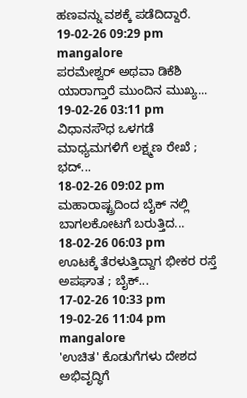ಹಣವನ್ನು ವಶಕ್ಕೆ ಪಡೆದಿದ್ದಾರೆ.
19-02-26 09:29 pm
mangalore
ಪರಮೇಶ್ವರ್ ಅಥವಾ ಡಿಕೆಶಿ ಯಾರಾಗ್ತಾರೆ ಮುಂದಿನ ಮುಖ್ಯ...
19-02-26 03:11 pm
ವಿಧಾನಸೌಧ ಒಳಗಡೆ ಮಾಧ್ಯಮಗಳಿಗೆ ಲಕ್ಷ್ಮಣ ರೇಖೆ ; ಭದ್...
18-02-26 09:02 pm
ಮಹಾರಾಷ್ಟ್ರದಿಂದ ಬೈಕ್ ನಲ್ಲಿ ಬಾಗಲಕೋಟಗೆ ಬರುತ್ತಿದ...
18-02-26 06:03 pm
ಊಟಕ್ಕೆ ತೆರಳುತ್ತಿದ್ದಾಗ ಭೀಕರ ರಸ್ತೆ ಅಪಘಾತ ; ಬೈಕ್...
17-02-26 10:33 pm
19-02-26 11:04 pm
mangalore
'ಉಚಿತ' ಕೊಡುಗೆಗಳು ದೇಶದ ಅಭಿವೃದ್ಧಿಗೆ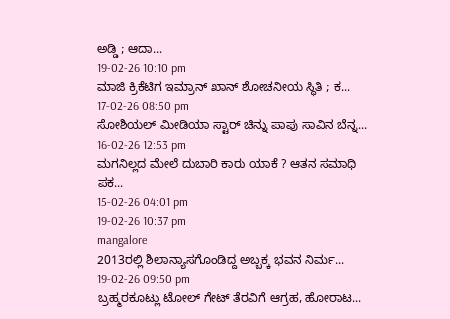ಅಡ್ಡಿ ; ಆದಾ...
19-02-26 10:10 pm
ಮಾಜಿ ಕ್ರಿಕೆಟಿಗ ಇಮ್ರಾನ್ ಖಾನ್ ಶೋಚನೀಯ ಸ್ಥಿತಿ ; ಕ...
17-02-26 08:50 pm
ಸೋಶಿಯಲ್ ಮೀಡಿಯಾ ಸ್ಟಾರ್ ಚಿನ್ನು ಪಾಪು ಸಾವಿನ ಬೆನ್ನ...
16-02-26 12:53 pm
ಮಗನಿಲ್ಲದ ಮೇಲೆ ದುಬಾರಿ ಕಾರು ಯಾಕೆ ? ಆತನ ಸಮಾಧಿ ಪಕ...
15-02-26 04:01 pm
19-02-26 10:37 pm
mangalore
2013ರಲ್ಲಿ ಶಿಲಾನ್ಯಾಸಗೊಂಡಿದ್ದ ಅಬ್ಬಕ್ಕ ಭವನ ನಿರ್ಮ...
19-02-26 09:50 pm
ಬ್ರಹ್ಮರಕೂಟ್ಲು ಟೋಲ್ ಗೇಟ್ ತೆರವಿಗೆ ಆಗ್ರಹ, ಹೋರಾಟ...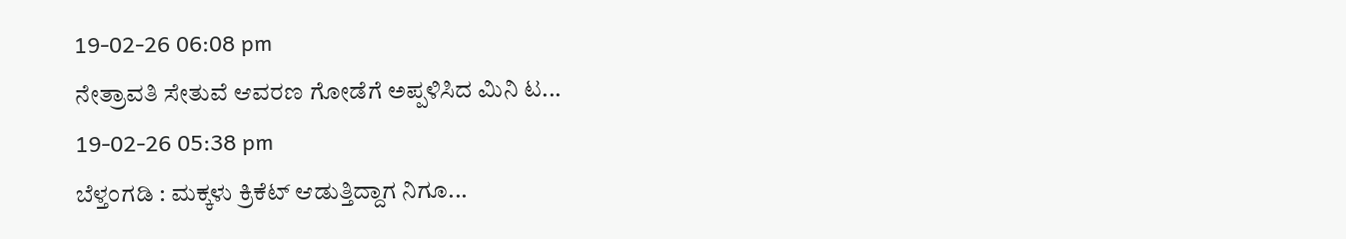19-02-26 06:08 pm
ನೇತ್ರಾವತಿ ಸೇತುವೆ ಆವರಣ ಗೋಡೆಗೆ ಅಪ್ಪಳಿಸಿದ ಮಿನಿ ಟ...
19-02-26 05:38 pm
ಬೆಳ್ತಂಗಡಿ : ಮಕ್ಕಳು ಕ್ರಿಕೆಟ್ ಆಡುತ್ತಿದ್ದಾಗ ನಿಗೂ...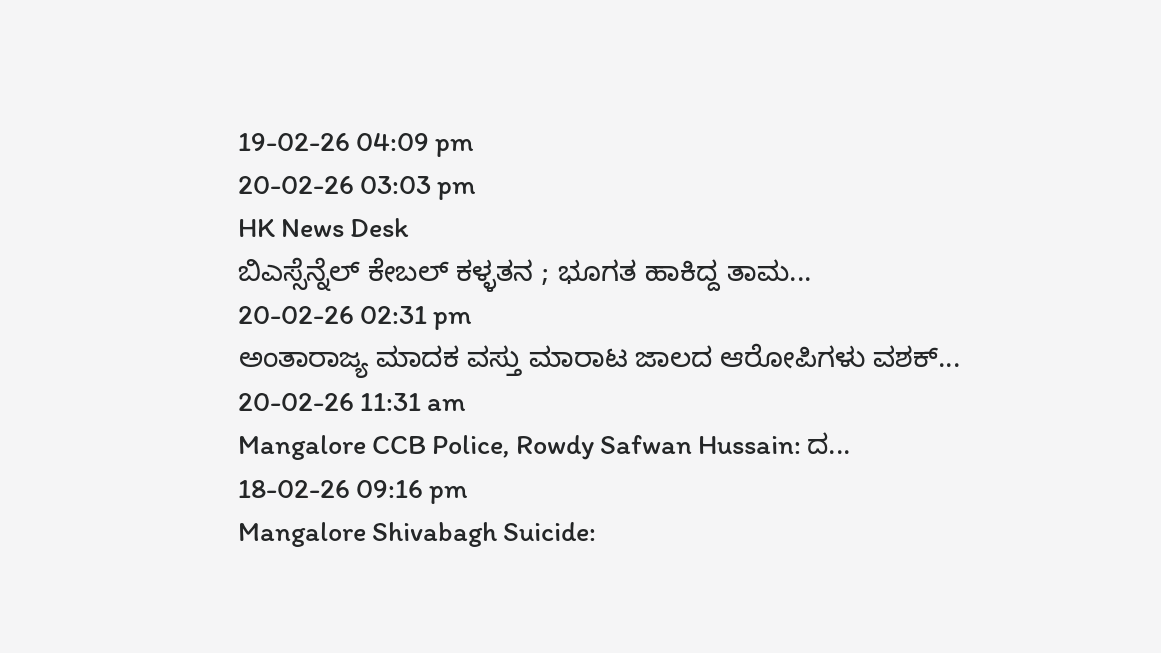19-02-26 04:09 pm
20-02-26 03:03 pm
HK News Desk
ಬಿಎಸ್ಸೆನ್ನೆಲ್ ಕೇಬಲ್ ಕಳ್ಳತನ ; ಭೂಗತ ಹಾಕಿದ್ದ ತಾಮ...
20-02-26 02:31 pm
ಅಂತಾರಾಜ್ಯ ಮಾದಕ ವಸ್ತು ಮಾರಾಟ ಜಾಲದ ಆರೋಪಿಗಳು ವಶಕ್...
20-02-26 11:31 am
Mangalore CCB Police, Rowdy Safwan Hussain: ದ...
18-02-26 09:16 pm
Mangalore Shivabagh Suicide: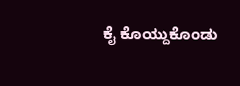ಕೈ ಕೊಯ್ದುಕೊಂಡು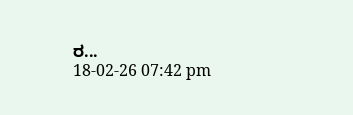ರ...
18-02-26 07:42 pm